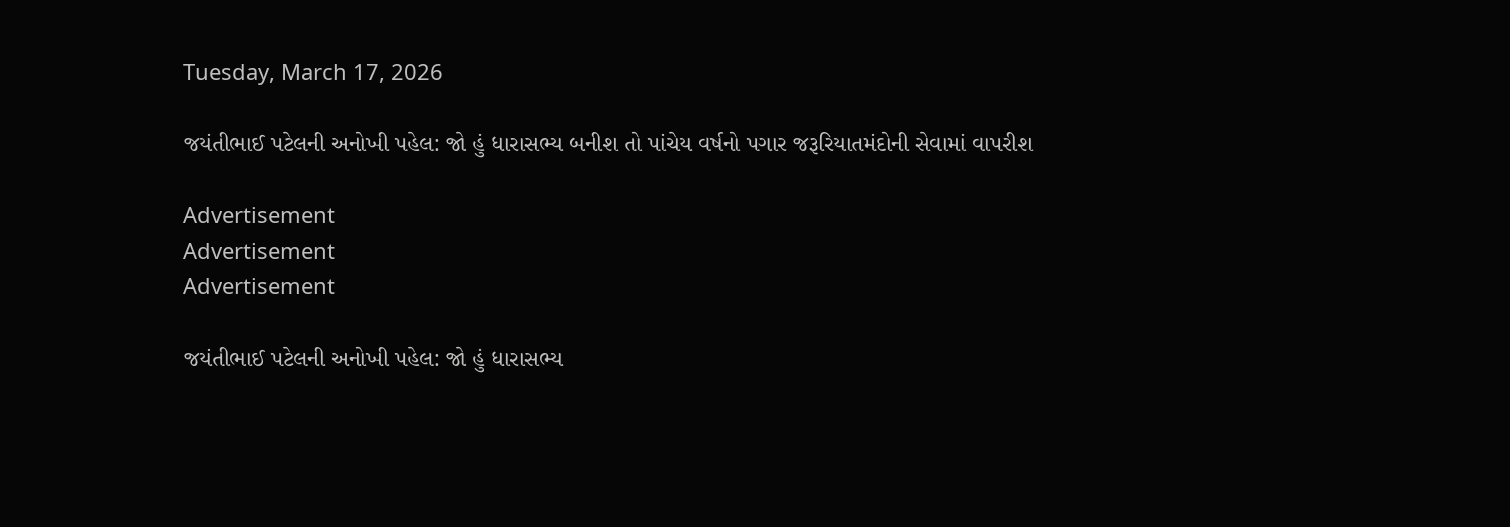Tuesday, March 17, 2026

જયંતીભાઈ પટેલની અનોખી પહેલ: જો હું ધારાસભ્ય બનીશ તો પાંચેય વર્ષનો પગાર જરૂરિયાતમંદોની સેવામાં વાપરીશ

Advertisement
Advertisement
Advertisement

જયંતીભાઈ પટેલની અનોખી પહેલ: જો હું ધારાસભ્ય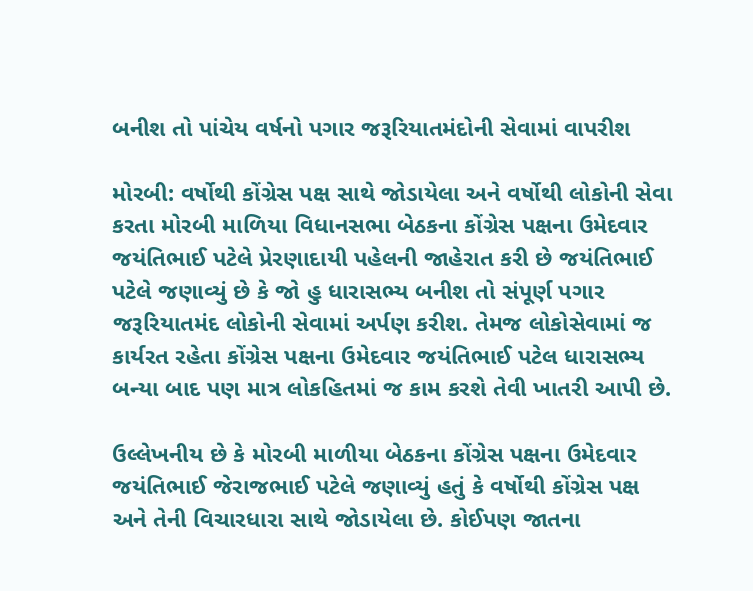બનીશ તો પાંચેય વર્ષનો પગાર જરૂરિયાતમંદોની સેવામાં વાપરીશ

મોરબી: વર્ષોથી કોંગ્રેસ પક્ષ સાથે જોડાયેલા અને વર્ષોથી લોકોની સેવા કરતા મોરબી માળિયા વિધાનસભા બેઠકના કોંગ્રેસ પક્ષના ઉમેદવાર જયંતિભાઈ પટેલે પ્રેરણાદાયી પહેલની જાહેરાત કરી છે જયંતિભાઈ પટેલે જણાવ્યું છે કે જો હુ ધારાસભ્ય બનીશ તો સંપૂર્ણ પગાર જરૂરિયાતમંદ લોકોની સેવામાં અર્પણ કરીશ. તેમજ લોકોસેવામાં જ કાર્યરત રહેતા કોંગ્રેસ પક્ષના ઉમેદવાર જયંતિભાઈ પટેલ ધારાસભ્ય બન્યા બાદ પણ માત્ર લોકહિતમાં જ કામ કરશે તેવી ખાતરી આપી છે.

ઉલ્લેખનીય છે કે મોરબી માળીયા બેઠકના કોંગ્રેસ પક્ષના ઉમેદવાર જયંતિભાઈ જેરાજભાઈ પટેલે જણાવ્યું હતું કે વર્ષોથી કોંગ્રેસ પક્ષ અને તેની વિચારધારા સાથે જોડાયેલા છે. કોઈપણ જાતના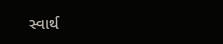સ્વાર્થ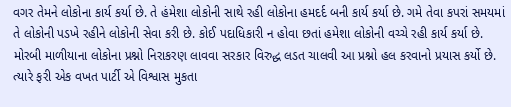વગર તેમને લોકોના કાર્ય કર્યા છે. તે હંમેશા લોકોની સાથે રહી લોકોના હમદર્દ બની કાર્ય કર્યા છે. ગમે તેવા કપરાં સમયમાં તે લોકોની પડખે રહીને લોકોની સેવા કરી છે. કોઈ પદાધિકારી ન હોવા છતાં હમેશા લોકોની વચ્ચે રહી કાર્ય કર્યા છે. મોરબી માળીયાના લોકોના પ્રશ્નો નિરાકરણ લાવવા સરકાર વિરુદ્ધ લડત ચાલવી આ પ્રશ્નો હલ કરવાનો પ્રયાસ કર્યો છે. ત્યારે ફરી એક વખત પાર્ટી એ વિશ્વાસ મુકતા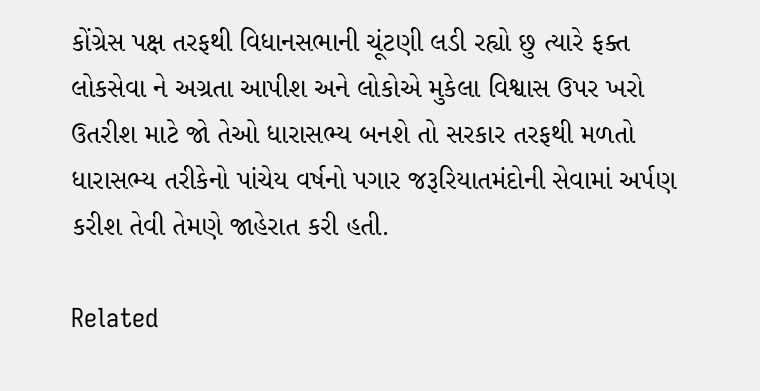કોંગ્રેસ પક્ષ તરફથી વિધાનસભાની ચૂંટણી લડી રહ્યો છુ ત્યારે ફક્ત લોકસેવા ને અગ્રતા આપીશ અને લોકોએ મુકેલા વિશ્વાસ ઉપર ખરો ઉતરીશ માટે જો તેઓ ધારાસભ્ય બનશે તો સરકાર તરફથી મળતો ધારાસભ્ય તરીકેનો પાંચેય વર્ષનો પગાર જરૂરિયાતમંદોની સેવામાં અર્પણ કરીશ તેવી તેમણે જાહેરાત કરી હતી.

Related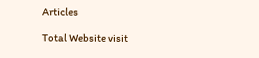Articles

Total Website visit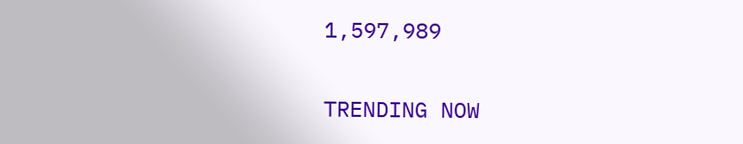1,597,989

TRENDING NOW